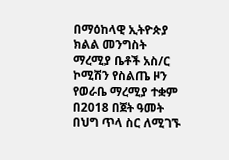በማዕከላዊ ኢትዮጵያ ክልል መንግስት ማረሚያ ቤቶች አስ/ር ኮሚሽን የስልጤ ዞን የወራቤ ማረሚያ ተቋም በ2018 በጀት ዓመት በህግ ጥላ ስር ለሚገኙ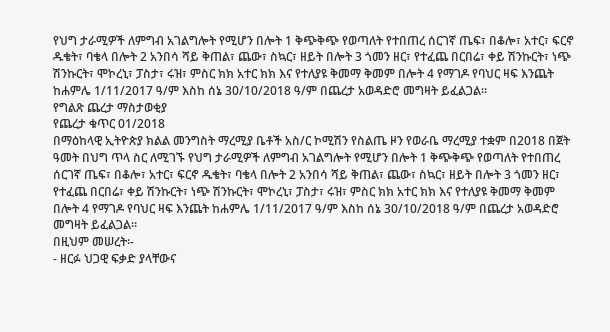የህግ ታራሚዎች ለምግብ አገልግሎት የሚሆን በሎት 1 ቅጭቅጭ የወጣለት የተበጠረ ሰርገኛ ጤፍ፣ በቆሎ፣ አተር፣ ፍርኖ ዱቄት፣ ባቄላ በሎት 2 አንበሳ ሻይ ቅጠል፣ ጨው፣ ስኳር፣ ዘይት በሎት 3 ጎመን ዘር፣ የተፈጨ በርበሬ፣ ቀይ ሽንኩርት፣ ነጭ ሽንኩርት፣ ሞኮረኒ፣ ፓስታ፣ ሩዝ፣ ምስር ክክ አተር ክክ እና የተለያዩ ቅመማ ቅመም በሎት 4 የማገዶ የባህር ዛፍ እንጨት ከሐምሌ 1/11/2017 ዓ/ም እስከ ሰኔ 30/10/2018 ዓ/ም በጨረታ አወዳድሮ መግዛት ይፈልጋል።
የግልጽ ጨረታ ማስታወቂያ
የጨረታ ቁጥር 01/2018
በማዕከላዊ ኢትዮጵያ ክልል መንግስት ማረሚያ ቤቶች አስ/ር ኮሚሽን የስልጤ ዞን የወራቤ ማረሚያ ተቋም በ2018 በጀት ዓመት በህግ ጥላ ስር ለሚገኙ የህግ ታራሚዎች ለምግብ አገልግሎት የሚሆን በሎት 1 ቅጭቅጭ የወጣለት የተበጠረ ሰርገኛ ጤፍ፣ በቆሎ፣ አተር፣ ፍርኖ ዱቄት፣ ባቄላ በሎት 2 አንበሳ ሻይ ቅጠል፣ ጨው፣ ስኳር፣ ዘይት በሎት 3 ጎመን ዘር፣ የተፈጨ በርበሬ፣ ቀይ ሽንኩርት፣ ነጭ ሽንኩርት፣ ሞኮረኒ፣ ፓስታ፣ ሩዝ፣ ምስር ክክ አተር ክክ እና የተለያዩ ቅመማ ቅመም በሎት 4 የማገዶ የባህር ዛፍ እንጨት ከሐምሌ 1/11/2017 ዓ/ም እስከ ሰኔ 30/10/2018 ዓ/ም በጨረታ አወዳድሮ መግዛት ይፈልጋል።
በዚህም መሠረት፡-
- ዘርፉ ህጋዊ ፍቃድ ያላቸውና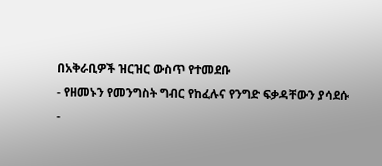በአቅራቢዎች ዝርዝር ውስጥ የተመደቡ
- የዘመኑን የመንግስት ግብር የከፈሉና የንግድ ፍቃዳቸውን ያሳደሱ
-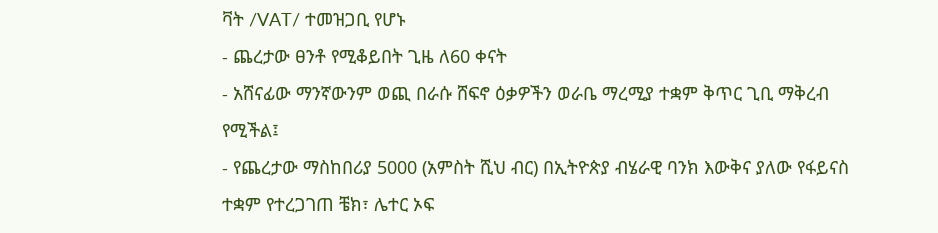ቫት /VAT/ ተመዝጋቢ የሆኑ
- ጨረታው ፀንቶ የሚቆይበት ጊዜ ለ60 ቀናት
- አሸናፊው ማንኛውንም ወጪ በራሱ ሸፍኖ ዕቃዎችን ወራቤ ማረሚያ ተቋም ቅጥር ጊቢ ማቅረብ የሚችል፤
- የጨረታው ማስከበሪያ 5000 (አምስት ሺህ ብር) በኢትዮጵያ ብሄራዊ ባንክ እውቅና ያለው የፋይናስ ተቋም የተረጋገጠ ቼክ፣ ሌተር ኦፍ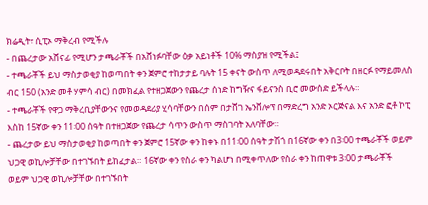ክሬዲት፣ ሲፒኦ ማቅረብ የሚችሉ
- በጨረታው አሸናፊ የሚሆን ታጫራቾች በአሸነፉባቸው ዕቃ አይነቶች 10% ማስያዝ የሚችል፤
- ተጫራቾች ይህ ማስታወቂያ ከወጣበት ቀን ጀምሮ ተከታታይ ባሉት 15 ቀናት ውስጥ ለሚወዳደሩበት አቅርቦት በዘርፉ የማይመለስ ብር 150 (አንድ መቶ ሃምሳ ብር) በመክፈል የተዘጋጀውን የጨረታ ሰነድ ከግዥና ፋይናንስ ቢሮ መውሰድ ይችላሉ።
- ተጫራቾች የዋጋ ማቅረቢያቸውንና የመወዳደሪያ ሂሳባቸውን በሰም በታሸገ ኤንቨሎፕ በማድረግ አንድ ኦርጅናል እና አንድ ፎቶ ኮፒ እስከ 15ኛው ቀን 11፡00 ሰዓት በተዘጋጀው የጨረታ ሳጥን ውስጥ ማስገባት አለባቸው።
- ጨረታው ይህ ማስታወቂያ ከወጣበት ቀን ጀምሮ 15ኛው ቀን ከቀኑ በ11፡00 ሰዓት ታሽጎ በ16ኛው ቀን በ3፡00 ተጫራቾች ወይም ህጋዊ ወኪሎቻቸው በተገኙበት ይከፈታል። 16ኛው ቀን የስራ ቀን ካልሆነ በሚቀጥለው የስራ ቀን ከጠዋቱ 3፡00 ታጫራቾች ወይም ህጋዊ ወኪሎቻቸው በተገኙበት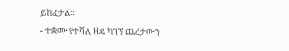ይከፈታል።
- ተቋሙ የተሻለ ዘዴ ካገኘ ጨረታውን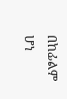በከፊልም ሆነ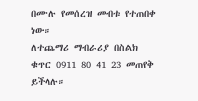በሙሉ የመሰረዝ መብቱ የተጠበቀ ነው።
ለተጨማሪ ማብራሪያ በስልክ ቁጥር 0911 80 41 23 መጠየቅ ይችላሉ።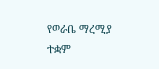የወራቤ ማረሚያ ተቋም